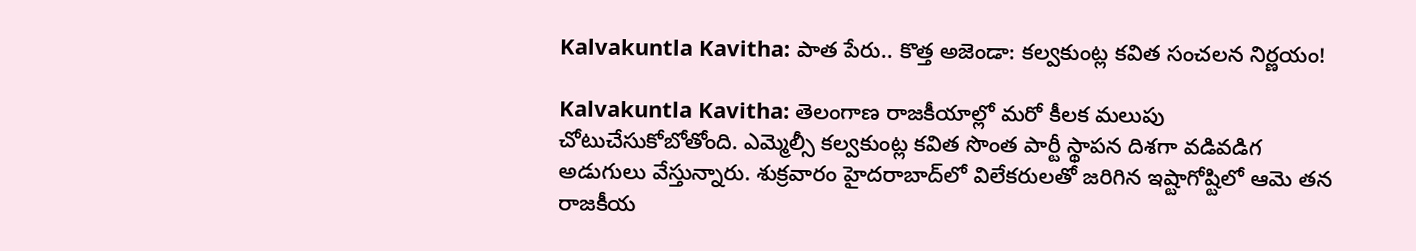Kalvakuntla Kavitha: పాత పేరు.. కొత్త అజెండా: కల్వకుంట్ల కవిత సంచలన నిర్ణయం!

Kalvakuntla Kavitha: తెలంగాణ రాజకీయాల్లో మరో కీలక మలుపు చోటుచేసుకోబోతోంది. ఎమ్మెల్సీ కల్వకుంట్ల కవిత సొంత పార్టీ స్థాపన దిశగా వడివడిగ అడుగులు వేస్తున్నారు. శుక్రవారం హైదరాబాద్‌లో విలేకరులతో జరిగిన ఇష్టాగోష్టిలో ఆమె తన రాజకీయ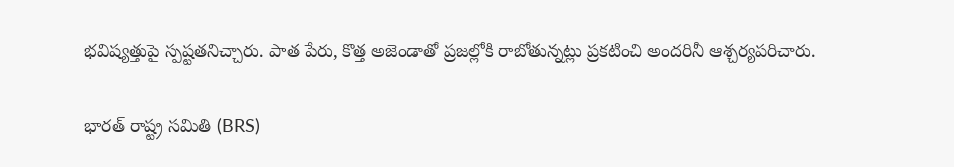భవిష్యత్తుపై స్పష్టతనిచ్చారు. పాత పేరు, కొత్త అజెండాతో ప్రజల్లోకి రాబోతున్నట్లు ప్రకటించి అందరినీ ఆశ్చర్యపరిచారు.

భారత్ రాష్ట్ర సమితి (BRS)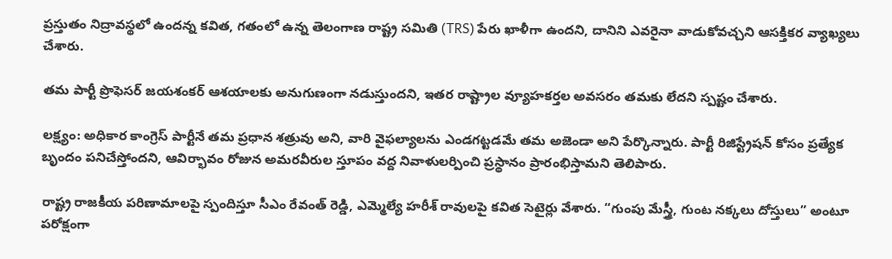ప్రస్తుతం నిద్రావస్థలో ఉందన్న కవిత, గతంలో ఉన్న తెలంగాణ రాష్ట్ర సమితి (TRS) పేరు ఖాళీగా ఉందని, దానిని ఎవరైనా వాడుకోవచ్చని ఆసక్తికర వ్యాఖ్యలు చేశారు.

తమ పార్టీ ప్రొఫెసర్ జయశంకర్ ఆశయాలకు అనుగుణంగా నడుస్తుందని, ఇతర రాష్ట్రాల వ్యూహకర్తల అవసరం తమకు లేదని స్పష్టం చేశారు.

లక్ష్యం: అధికార కాంగ్రెస్ పార్టీనే తమ ప్రధాన శత్రువు అని, వారి వైఫల్యాలను ఎండగట్టడమే తమ అజెండా అని పేర్కొన్నారు. పార్టీ రిజిస్ట్రేషన్ కోసం ప్రత్యేక బృందం పనిచేస్తోందని, ఆవిర్భావం రోజున అమరవీరుల స్తూపం వద్ద నివాళులర్పించి ప్రస్థానం ప్రారంభిస్తామని తెలిపారు.

రాష్ట్ర రాజకీయ పరిణామాలపై స్పందిస్తూ సీఎం రేవంత్ రెడ్డి, ఎమ్మెల్యే హరీశ్ రావులపై కవిత సెటైర్లు వేశారు. “గుంపు మేస్త్రీ, గుంట నక్కలు దోస్తులు” అంటూ పరోక్షంగా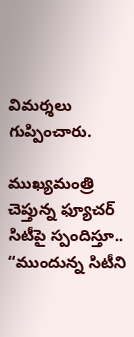విమర్శలు గుప్పించారు.

ముఖ్యమంత్రి చెప్తున్న ఫ్యూచర్ సిటీపై స్పందిస్తూ.. “ముందున్న సిటీని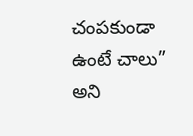చంపకుండా ఉంటే చాలు” అని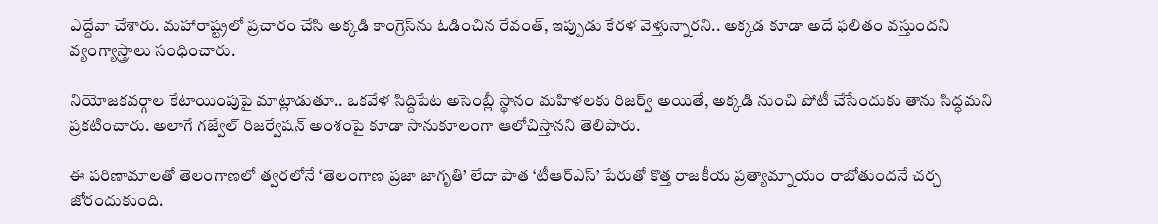ఎద్దేవా చేశారు. మహారాష్ట్రలో ప్రచారం చేసి అక్కడి కాంగ్రెస్‌ను ఓడించిన రేవంత్, ఇప్పుడు కేరళ వెళ్తున్నారని.. అక్కడ కూడా అదే ఫలితం వస్తుందని వ్యంగ్యాస్త్రాలు సంధించారు.

నియోజకవర్గాల కేటాయింపుపై మాట్లాడుతూ.. ఒకవేళ సిద్దిపేట అసెంబ్లీ స్థానం మహిళలకు రిజర్వ్ అయితే, అక్కడి నుంచి పోటీ చేసేందుకు తాను సిద్ధమని ప్రకటించారు. అలాగే గజ్వేల్ రిజర్వేషన్ అంశంపై కూడా సానుకూలంగా ఆలోచిస్తానని తెలిపారు.

ఈ పరిణామాలతో తెలంగాణలో త్వరలోనే ‘తెలంగాణ ప్రజా జాగృతి’ లేదా పాత ‘టీఆర్ఎస్’ పేరుతో కొత్త రాజకీయ ప్రత్యామ్నాయం రాబోతుందనే చర్చ జోరందుకుంది.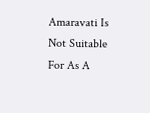Amaravati Is Not Suitable For As A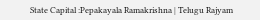State Capital :Pepakayala Ramakrishna | Telugu Rajyam